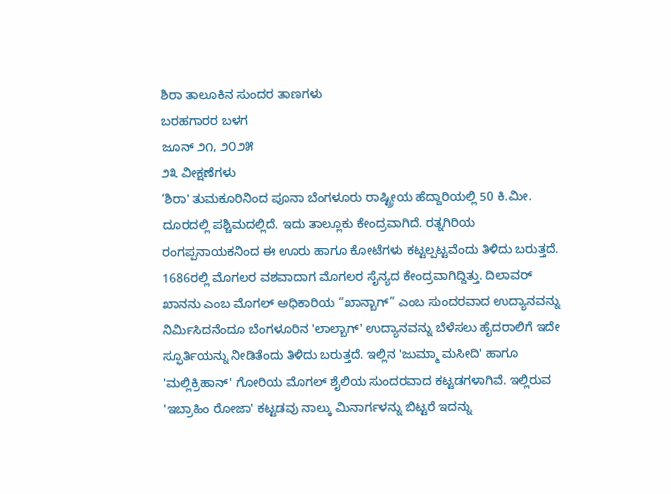ಶಿರಾ ತಾಲೂಕಿನ ಸುಂದರ ತಾಣಗಳು
ಬರಹಗಾರರ ಬಳಗ
ಜೂನ್ ೨೧, ೨೦೨೫
೨೩ ವೀಕ್ಷಣೆಗಳು
‘ಶಿರಾ' ತುಮಕೂರಿನಿಂದ ಪೂನಾ ಬೆಂಗಳೂರು ರಾಷ್ಟ್ರೀಯ ಹೆದ್ದಾರಿಯಲ್ಲಿ 50 ಕಿ.ಮೀ. ದೂರದಲ್ಲಿ ಪಶ್ಚಿಮದಲ್ಲಿದೆ. ಇದು ತಾಲ್ಲೂಕು ಕೇಂದ್ರವಾಗಿದೆ. ರತ್ನಗಿರಿಯ ರಂಗಪ್ಪನಾಯಕನಿಂದ ಈ ಊರು ಹಾಗೂ ಕೋಟೆಗಳು ಕಟ್ಟಲ್ಪಟ್ಟವೆಂದು ತಿಳಿದು ಬರುತ್ತದೆ. 1686ರಲ್ಲಿ ಮೊಗಲರ ವಶವಾದಾಗ ಮೊಗಲರ ಸೈನ್ಯದ ಕೇಂದ್ರವಾಗಿದ್ದಿತ್ತು. ದಿಲಾವರ್ ಖಾನನು ಎಂಬ ಮೊಗಲ್ ಅಧಿಕಾರಿಯ “ಖಾನ್ಬಾಗ್” ಎಂಬ ಸುಂದರವಾದ ಉದ್ಯಾನವನ್ನು ನಿರ್ಮಿಸಿದನೆಂದೂ ಬೆಂಗಳೂರಿನ 'ಲಾಲ್ಬಾಗ್' ಉದ್ಯಾನವನ್ನು ಬೆಳೆಸಲು ಹೈದರಾಲಿಗೆ ಇದೇ ಸ್ಫೂರ್ತಿಯನ್ನು ನೀಡಿತೆಂದು ತಿಳಿದು ಬರುತ್ತದೆ. ಇಲ್ಲಿನ 'ಜುಮ್ಮಾ ಮಸೀದಿ' ಹಾಗೂ 'ಮಲ್ಲಿಕ್ರಿಹಾನ್' ಗೋರಿಯ ಮೊಗಲ್ ಶೈಲಿಯ ಸುಂದರವಾದ ಕಟ್ಟಡಗಳಾಗಿವೆ. ಇಲ್ಲಿರುವ 'ಇಬ್ರಾಹಿಂ ರೋಜಾ' ಕಟ್ಟಡವು ನಾಲ್ಕು ಮಿನಾರ್ಗಳನ್ನು ಬಿಟ್ಟರೆ ಇದನ್ನು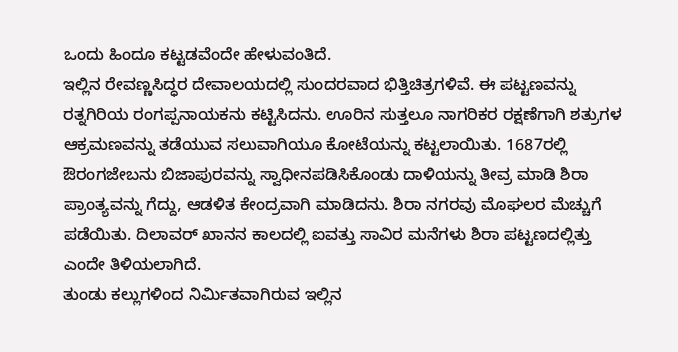ಒಂದು ಹಿಂದೂ ಕಟ್ಟಡವೆಂದೇ ಹೇಳುವಂತಿದೆ.
ಇಲ್ಲಿನ ರೇವಣ್ಣಸಿದ್ಧರ ದೇವಾಲಯದಲ್ಲಿ ಸುಂದರವಾದ ಭಿತ್ತಿಚಿತ್ರಗಳಿವೆ. ಈ ಪಟ್ಟಣವನ್ನು ರತ್ನಗಿರಿಯ ರಂಗಪ್ಪನಾಯಕನು ಕಟ್ಟಿಸಿದನು. ಊರಿನ ಸುತ್ತಲೂ ನಾಗರಿಕರ ರಕ್ಷಣೆಗಾಗಿ ಶತ್ರುಗಳ ಆಕ್ರಮಣವನ್ನು ತಡೆಯುವ ಸಲುವಾಗಿಯೂ ಕೋಟೆಯನ್ನು ಕಟ್ಟಲಾಯಿತು. 1687ರಲ್ಲಿ ಔರಂಗಜೇಬನು ಬಿಜಾಪುರವನ್ನು ಸ್ವಾಧೀನಪಡಿಸಿಕೊಂಡು ದಾಳಿಯನ್ನು ತೀವ್ರ ಮಾಡಿ ಶಿರಾ ಪ್ರಾಂತ್ಯವನ್ನು ಗೆದ್ದು, ಆಡಳಿತ ಕೇಂದ್ರವಾಗಿ ಮಾಡಿದನು. ಶಿರಾ ನಗರವು ಮೊಘಲರ ಮೆಚ್ಚುಗೆ ಪಡೆಯಿತು. ದಿಲಾವರ್ ಖಾನನ ಕಾಲದಲ್ಲಿ ಐವತ್ತು ಸಾವಿರ ಮನೆಗಳು ಶಿರಾ ಪಟ್ಟಣದಲ್ಲಿತ್ತು ಎಂದೇ ತಿಳಿಯಲಾಗಿದೆ.
ತುಂಡು ಕಲ್ಲುಗಳಿಂದ ನಿರ್ಮಿತವಾಗಿರುವ ಇಲ್ಲಿನ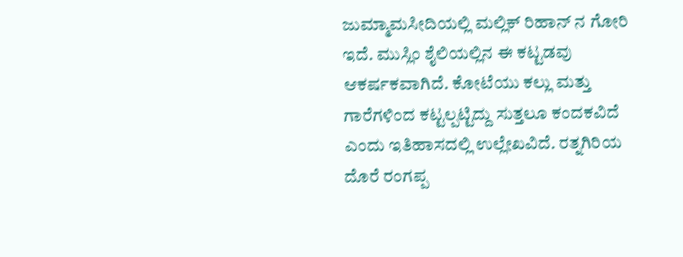ಜುಮ್ಮಾಮಸೀದಿಯಲ್ಲಿ ಮಲ್ಲಿಕ್ ರಿಹಾನ್ ನ ಗೋರಿ ಇದೆ. ಮುಸ್ಲಿಂ ಶೈಲಿಯಲ್ಲಿನ ಈ ಕಟ್ಟಡವು ಆಕರ್ಷಕವಾಗಿದೆ. ಕೋಟೆಯು ಕಲ್ಲು ಮತ್ತು ಗಾರೆಗಳಿಂದ ಕಟ್ಟಲ್ಪಟ್ಟಿದ್ದು ಸುತ್ತಲೂ ಕಂದಕವಿದೆ ಎಂದು ಇತಿಹಾಸದಲ್ಲಿ ಉಲ್ಲೇಖವಿದೆ. ರತ್ನಗಿರಿಯ ದೊರೆ ರಂಗಪ್ಪ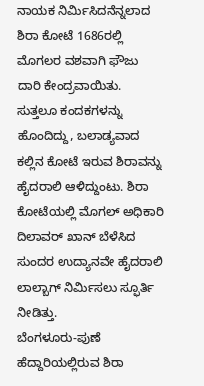ನಾಯಕ ನಿರ್ಮಿಸಿದನೆನ್ನಲಾದ ಶಿರಾ ಕೋಟೆ 1686ರಲ್ಲಿ ಮೊಗಲರ ವಶವಾಗಿ ಫೌಜು ದಾರಿ ಕೇಂದ್ರವಾಯಿತು. ಸುತ್ತಲೂ ಕಂದಕಗಳನ್ನು ಹೊಂದಿದ್ದು, ಬಲಾಡ್ಯವಾದ ಕಲ್ಲಿನ ಕೋಟೆ ಇರುವ ಶಿರಾವನ್ನು ಹೈದರಾಲಿ ಆಳಿದ್ದುಂಟು. ಶಿರಾ ಕೋಟೆಯಲ್ಲಿ ಮೊಗಲ್ ಅಧಿಕಾರಿ ದಿಲಾವರ್ ಖಾನ್ ಬೆಳೆಸಿದ ಸುಂದರ ಉದ್ಯಾನವೇ ಹೈದರಾಲಿ ಲಾಲ್ಬಾಗ್ ನಿರ್ಮಿಸಲು ಸ್ಫೂರ್ತಿ ನೀಡಿತ್ತು.
ಬೆಂಗಳೂರು-ಪುಣೆ ಹೆದ್ದಾರಿಯಲ್ಲಿರುವ ಶಿರಾ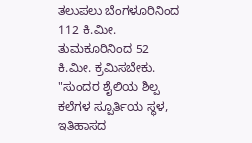ತಲುಪಲು ಬೆಂಗಳೂರಿನಿಂದ 112 ಕಿ.ಮೀ. ತುಮಕೂರಿನಿಂದ 52 ಕಿ.ಮೀ. ಕ್ರಮಿಸಬೇಕು. "ಸುಂದರ ಶೈಲಿಯ ಶಿಲ್ಪ ಕಲೆಗಳ ಸ್ಪೂರ್ತಿಯ ಸ್ಥಳ, ಇತಿಹಾಸದ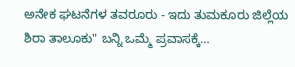ಅನೇಕ ಘಟನೆಗಳ ತವರೂರು - ಇದು ತುಮಕೂರು ಜಿಲ್ಲೆಯ ಶಿರಾ ತಾಲೂಕು" ಬನ್ನಿ ಒಮ್ಮೆ ಪ್ರವಾಸಕ್ಕೆ…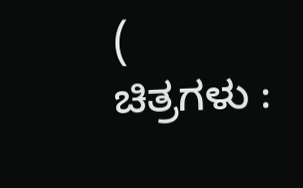( ಚಿತ್ರಗಳು :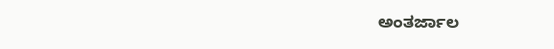ಅಂತರ್ಜಾಲ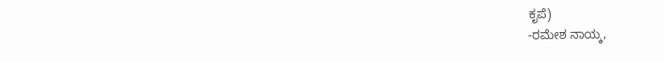ಕೃಪೆ)
-ರಮೇಶ ನಾಯ್ಕ,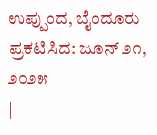ಉಪ್ಪುಂದ, ಬೈಂದೂರು
ಪ್ರಕಟಿಸಿದ: ಜೂನ್ ೨೧, ೨೦೨೫
|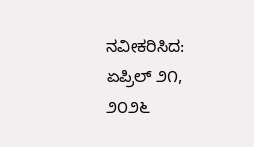ನವೀಕರಿಸಿದ: ಏಪ್ರಿಲ್ ೨೧, ೨೦೨೬